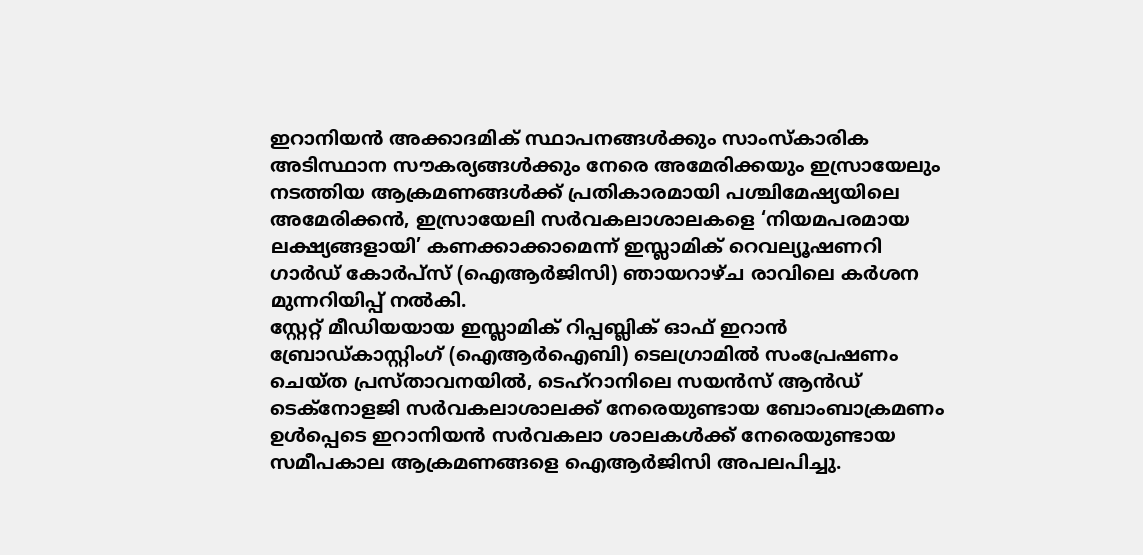ഇറാനിയൻ അക്കാദമിക് സ്ഥാപനങ്ങൾക്കും സാംസ്കാരിക അടിസ്ഥാന സൗകര്യങ്ങൾക്കും നേരെ അമേരിക്കയും ഇസ്രായേലും നടത്തിയ ആക്രമണങ്ങൾക്ക് പ്രതികാരമായി പശ്ചിമേഷ്യയിലെ അമേരിക്കൻ, ഇസ്രായേലി സർവകലാശാലകളെ ‘നിയമപരമായ ലക്ഷ്യങ്ങളായി’ കണക്കാക്കാമെന്ന് ഇസ്ലാമിക് റെവല്യൂഷണറി ഗാർഡ് കോർപ്സ് (ഐആർജിസി) ഞായറാഴ്ച രാവിലെ കർശന മുന്നറിയിപ്പ് നൽകി.
സ്റ്റേറ്റ് മീഡിയയായ ഇസ്ലാമിക് റിപ്പബ്ലിക് ഓഫ് ഇറാൻ ബ്രോഡ്കാസ്റ്റിംഗ് (ഐആർഐബി) ടെലഗ്രാമിൽ സംപ്രേഷണം ചെയ്ത പ്രസ്താവനയിൽ, ടെഹ്റാനിലെ സയൻസ് ആൻഡ് ടെക്നോളജി സർവകലാശാലക്ക് നേരെയുണ്ടായ ബോംബാക്രമണം ഉൾപ്പെടെ ഇറാനിയൻ സർവകലാ ശാലകൾക്ക് നേരെയുണ്ടായ സമീപകാല ആക്രമണങ്ങളെ ഐആർജിസി അപലപിച്ചു.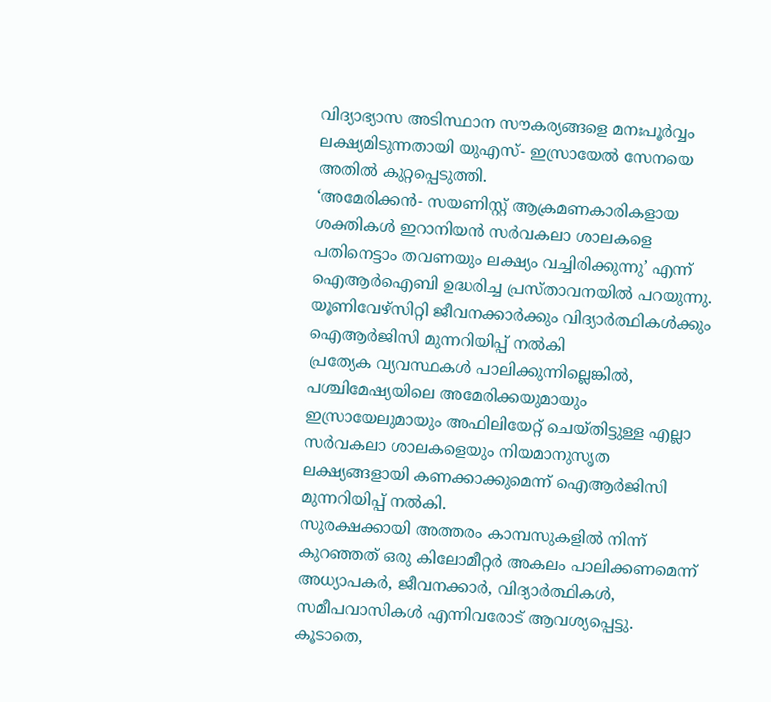വിദ്യാഭ്യാസ അടിസ്ഥാന സൗകര്യങ്ങളെ മനഃപൂർവ്വം ലക്ഷ്യമിടുന്നതായി യുഎസ്- ഇസ്രായേൽ സേനയെ അതിൽ കുറ്റപ്പെടുത്തി.
‘അമേരിക്കൻ- സയണിസ്റ്റ് ആക്രമണകാരികളായ ശക്തികൾ ഇറാനിയൻ സർവകലാ ശാലകളെ പതിനെട്ടാം തവണയും ലക്ഷ്യം വച്ചിരിക്കുന്നു’ എന്ന് ഐആർഐബി ഉദ്ധരിച്ച പ്രസ്താവനയിൽ പറയുന്നു.
യൂണിവേഴ്സിറ്റി ജീവനക്കാർക്കും വിദ്യാർത്ഥികൾക്കും ഐആർജിസി മുന്നറിയിപ്പ് നൽകി
പ്രത്യേക വ്യവസ്ഥകൾ പാലിക്കുന്നില്ലെങ്കിൽ, പശ്ചിമേഷ്യയിലെ അമേരിക്കയുമായും ഇസ്രായേലുമായും അഫിലിയേറ്റ് ചെയ്തിട്ടുള്ള എല്ലാ സർവകലാ ശാലകളെയും നിയമാനുസൃത ലക്ഷ്യങ്ങളായി കണക്കാക്കുമെന്ന് ഐആർജിസി മുന്നറിയിപ്പ് നൽകി.
സുരക്ഷക്കായി അത്തരം കാമ്പസുകളിൽ നിന്ന് കുറഞ്ഞത് ഒരു കിലോമീറ്റർ അകലം പാലിക്കണമെന്ന് അധ്യാപകർ, ജീവനക്കാർ, വിദ്യാർത്ഥികൾ, സമീപവാസികൾ എന്നിവരോട് ആവശ്യപ്പെട്ടു.
കൂടാതെ,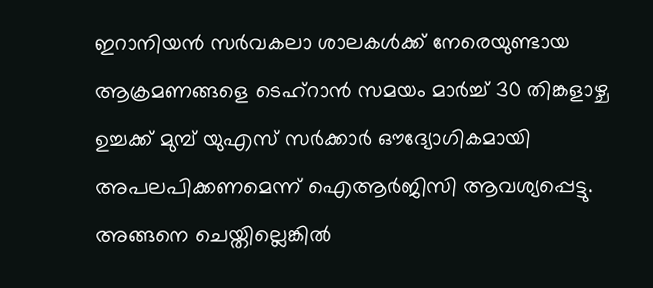ഇറാനിയൻ സർവകലാ ശാലകൾക്ക് നേരെയുണ്ടായ ആക്രമണങ്ങളെ ടെഹ്റാൻ സമയം മാർച്ച് 30 തിങ്കളാഴ്ച ഉച്ചക്ക് മുമ്പ് യുഎസ് സർക്കാർ ഔദ്യോഗികമായി അപലപിക്കണമെന്ന് ഐആർജിസി ആവശ്യപ്പെട്ടു. അങ്ങനെ ചെയ്തില്ലെങ്കിൽ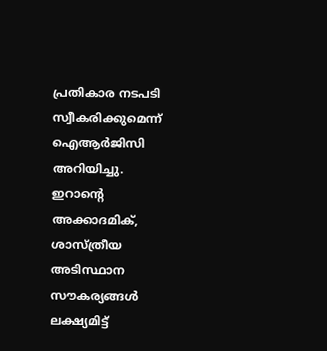പ്രതികാര നടപടി സ്വീകരിക്കുമെന്ന് ഐആർജിസി അറിയിച്ചു.
ഇറാൻ്റെ അക്കാദമിക്, ശാസ്ത്രീയ അടിസ്ഥാന സൗകര്യങ്ങൾ ലക്ഷ്യമിട്ട്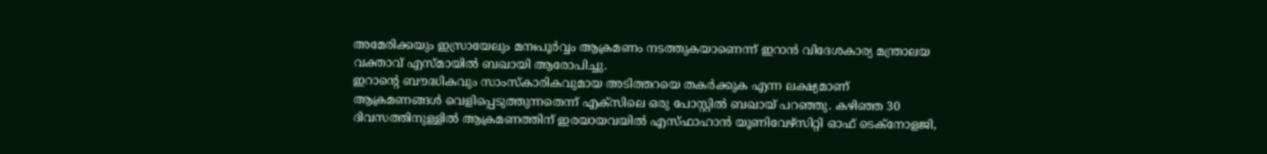അമേരിക്കയും ഇസ്രായേലും മനഃപൂർവ്വം ആക്രമണം നടത്തുകയാണെന്ന് ഇറാൻ വിദേശകാര്യ മന്ത്രാലയ വക്താവ് എസ്മായിൽ ബഖായി ആരോപിച്ചു.
ഇറാൻ്റെ ബൗദ്ധികവും സാംസ്കാരികവുമായ അടിത്തറയെ തകർക്കുക എന്ന ലക്ഷ്യമാണ് ആക്രമണങ്ങൾ വെളിപ്പെടുത്തുന്നതെന്ന് എക്സിലെ ഒരു പോസ്റ്റിൽ ബഖായ് പറഞ്ഞു. കഴിഞ്ഞ 30 ദിവസത്തിനുള്ളിൽ ആക്രമണത്തിന് ഇരയായവയിൽ എസ്ഫാഹാൻ യൂണിവേഴ്സിറ്റി ഓഫ് ടെക്നോളജി,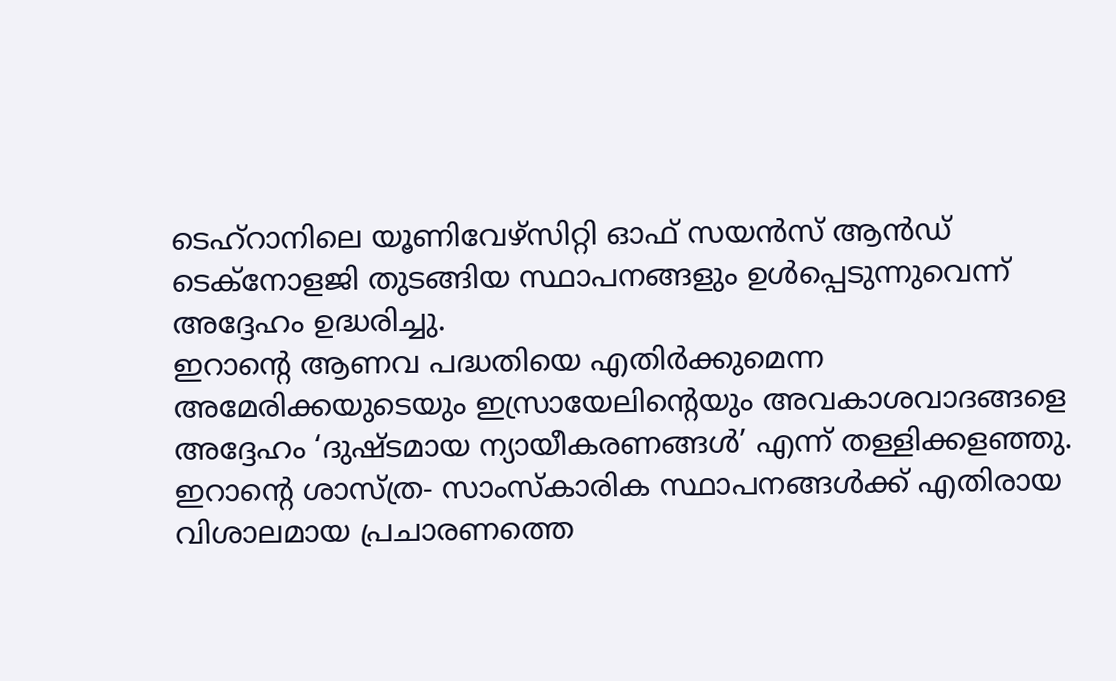ടെഹ്റാനിലെ യൂണിവേഴ്സിറ്റി ഓഫ് സയൻസ് ആൻഡ് ടെക്നോളജി തുടങ്ങിയ സ്ഥാപനങ്ങളും ഉൾപ്പെടുന്നുവെന്ന് അദ്ദേഹം ഉദ്ധരിച്ചു.
ഇറാൻ്റെ ആണവ പദ്ധതിയെ എതിർക്കുമെന്ന അമേരിക്കയുടെയും ഇസ്രായേലിൻ്റെയും അവകാശവാദങ്ങളെ അദ്ദേഹം ‘ദുഷ്ടമായ ന്യായീകരണങ്ങൾ’ എന്ന് തള്ളിക്കളഞ്ഞു. ഇറാൻ്റെ ശാസ്ത്ര- സാംസ്കാരിക സ്ഥാപനങ്ങൾക്ക് എതിരായ വിശാലമായ പ്രചാരണത്തെ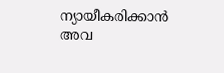ന്യായീകരിക്കാൻ അവ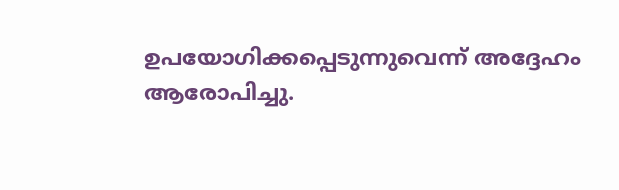ഉപയോഗിക്കപ്പെടുന്നുവെന്ന് അദ്ദേഹം ആരോപിച്ചു.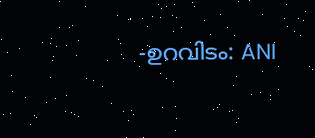-ഉറവിടം: ANI